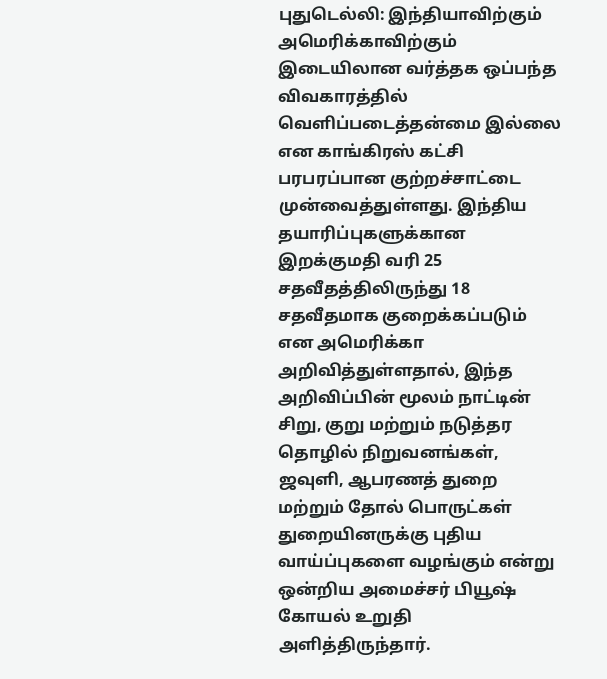புதுடெல்லி: இந்தியாவிற்கும் அமெரிக்காவிற்கும் இடையிலான வர்த்தக ஒப்பந்த விவகாரத்தில் வெளிப்படைத்தன்மை இல்லை என காங்கிரஸ் கட்சி பரபரப்பான குற்றச்சாட்டை முன்வைத்துள்ளது. இந்திய தயாரிப்புகளுக்கான இறக்குமதி வரி 25 சதவீதத்திலிருந்து 18 சதவீதமாக குறைக்கப்படும் என அமெரிக்கா அறிவித்துள்ளதால், இந்த அறிவிப்பின் மூலம் நாட்டின் சிறு, குறு மற்றும் நடுத்தர தொழில் நிறுவனங்கள், ஜவுளி, ஆபரணத் துறை மற்றும் தோல் பொருட்கள் துறையினருக்கு புதிய வாய்ப்புகளை வழங்கும் என்று ஒன்றிய அமைச்சர் பியூஷ் கோயல் உறுதி அளித்திருந்தார்.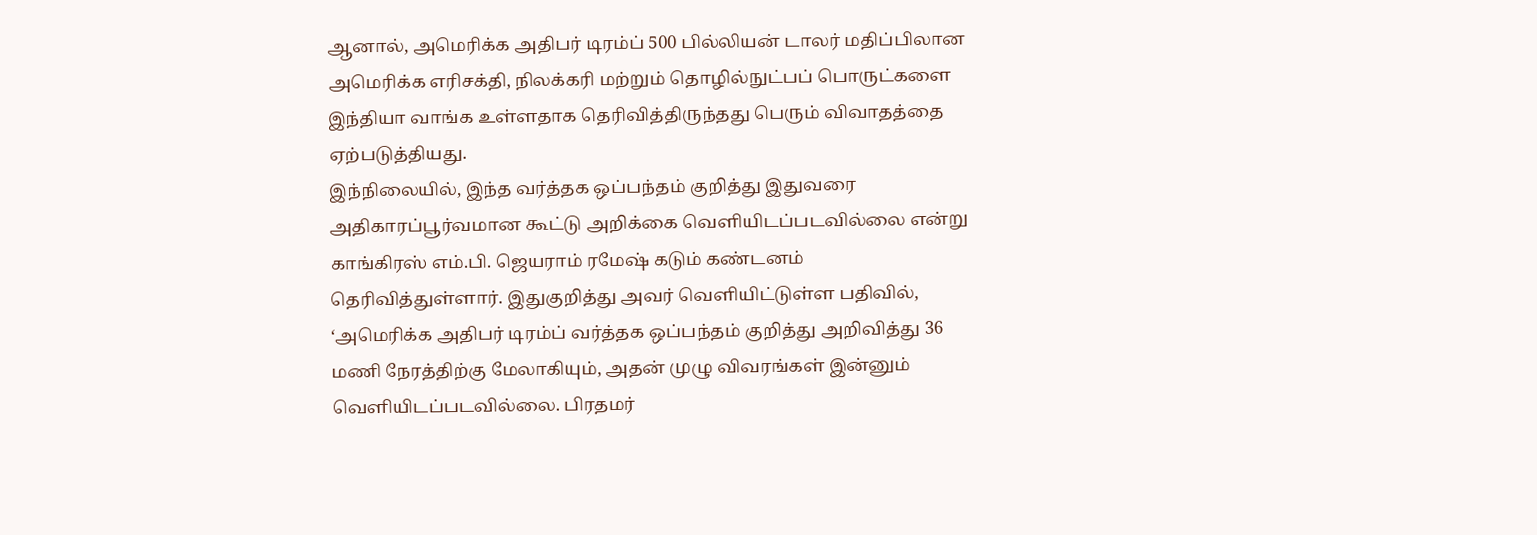ஆனால், அமெரிக்க அதிபர் டிரம்ப் 500 பில்லியன் டாலர் மதிப்பிலான அமெரிக்க எரிசக்தி, நிலக்கரி மற்றும் தொழில்நுட்பப் பொருட்களை இந்தியா வாங்க உள்ளதாக தெரிவித்திருந்தது பெரும் விவாதத்தை ஏற்படுத்தியது.
இந்நிலையில், இந்த வர்த்தக ஒப்பந்தம் குறித்து இதுவரை அதிகாரப்பூர்வமான கூட்டு அறிக்கை வெளியிடப்படவில்லை என்று காங்கிரஸ் எம்.பி. ஜெயராம் ரமேஷ் கடும் கண்டனம் தெரிவித்துள்ளார். இதுகுறித்து அவர் வெளியிட்டுள்ள பதிவில், ‘அமெரிக்க அதிபர் டிரம்ப் வர்த்தக ஒப்பந்தம் குறித்து அறிவித்து 36 மணி நேரத்திற்கு மேலாகியும், அதன் முழு விவரங்கள் இன்னும் வெளியிடப்படவில்லை. பிரதமர்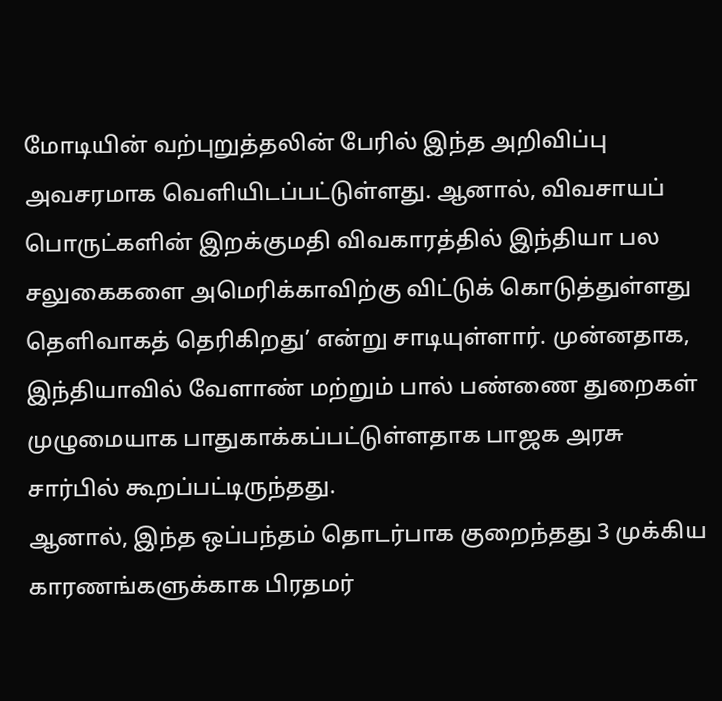மோடியின் வற்புறுத்தலின் பேரில் இந்த அறிவிப்பு அவசரமாக வெளியிடப்பட்டுள்ளது. ஆனால், விவசாயப் பொருட்களின் இறக்குமதி விவகாரத்தில் இந்தியா பல சலுகைகளை அமெரிக்காவிற்கு விட்டுக் கொடுத்துள்ளது தெளிவாகத் தெரிகிறது’ என்று சாடியுள்ளார். முன்னதாக, இந்தியாவில் வேளாண் மற்றும் பால் பண்ணை துறைகள் முழுமையாக பாதுகாக்கப்பட்டுள்ளதாக பாஜக அரசு சார்பில் கூறப்பட்டிருந்தது.
ஆனால், இந்த ஒப்பந்தம் தொடர்பாக குறைந்தது 3 முக்கிய காரணங்களுக்காக பிரதமர்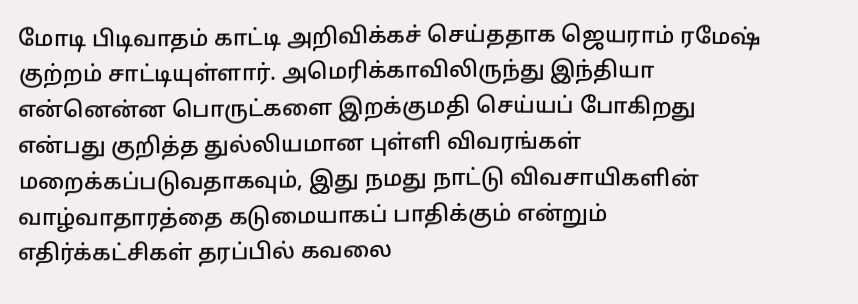மோடி பிடிவாதம் காட்டி அறிவிக்கச் செய்ததாக ஜெயராம் ரமேஷ் குற்றம் சாட்டியுள்ளார். அமெரிக்காவிலிருந்து இந்தியா என்னென்ன பொருட்களை இறக்குமதி செய்யப் போகிறது என்பது குறித்த துல்லியமான புள்ளி விவரங்கள் மறைக்கப்படுவதாகவும், இது நமது நாட்டு விவசாயிகளின் வாழ்வாதாரத்தை கடுமையாகப் பாதிக்கும் என்றும் எதிர்க்கட்சிகள் தரப்பில் கவலை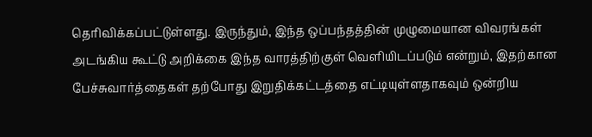தெரிவிக்கப்பட்டுள்ளது. இருந்தும், இந்த ஒப்பந்தத்தின் முழுமையான விவரங்கள் அடங்கிய கூட்டு அறிக்கை இந்த வாரத்திற்குள் வெளியிடப்படும் என்றும், இதற்கான பேச்சுவார்த்தைகள் தற்போது இறுதிக்கட்டத்தை எட்டியுள்ளதாகவும் ஒன்றிய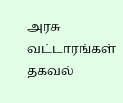அரசு வட்டாரங்கள் தகவல்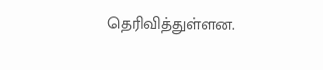தெரிவித்துள்ளன.